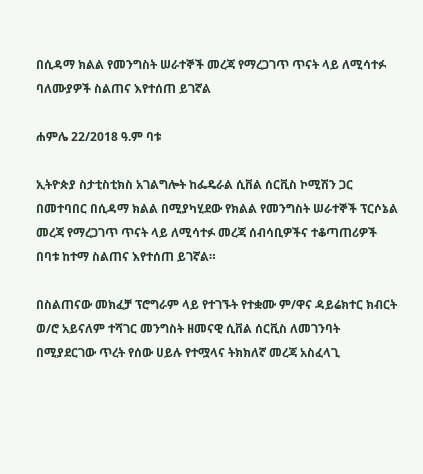በሲዳማ ክልል የመንግስት ሠራተኞች መረጃ የማረጋገጥ ጥናት ላይ ለሚሳተፉ ባለሙያዎች ስልጠና እየተሰጠ ይገኛል

ሐምሌ 22/2018 ዓ.ም ባቱ

ኢትዮጵያ ስታቲስቲክስ አገልግሎት ከፌዴራል ሲቨል ሰርቪስ ኮሚሽን ጋር በመተባበር በሲዳማ ክልል በሚያካሂደው የክልል የመንግስት ሠራተኞች ፕርሶኔል መረጃ የማረጋገጥ ጥናት ላይ ለሚሳተፉ መረጃ ሰብሳቢዎችና ተቆጣጠሪዎች በባቱ ከተማ ስልጠና እየተሰጠ ይገኛል።

በስልጠናው መክፈቻ ፕሮግራም ላይ የተገኙት የተቋሙ ም/ዋና ዳይሬክተር ክብርት ወ/ሮ አይናለም ተሻገር መንግስት ዘመናዊ ሲቨል ሰርቪስ ለመገንባት በሚያደርገው ጥረት የሰው ሀይሉ የተሟላና ትክክለኛ መረጃ አስፈላጊ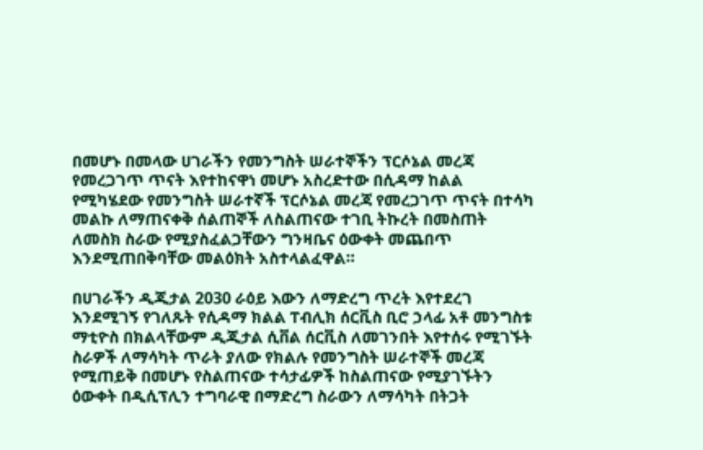በመሆኑ በመላው ሀገራችን የመንግስት ሠራተኞችን ፕርሶኔል መረጃ የመረጋገጥ ጥናት እየተከናዋነ መሆኑ አስረድተው በሲዳማ ከልል የሚካሄደው የመንግስት ሠራተኛች ፕርሶኔል መረጃ የመረጋገጥ ጥናት በተሳካ መልኩ ለማጠናቀቅ ሰልጠኞች ለስልጠናው ተገቢ ትኩረት በመስጠት ለመስክ ስራው የሚያስፈልጋቸውን ግንዛቤና ዕውቀት መጨበጥ እንደሚጠበቅባቸው መልዕክት አስተላልፈዋል።

በሀገራችን ዲጂታል 2030 ራዕይ እውን ለማድረግ ጥረት እየተደረገ እንደሚገኝ የገለጹት የሲዳማ ክልል ፐብሊክ ሰርቪስ ቢሮ ኃላፊ አቶ መንግስቱ ማቲዮስ በክልላቸውም ዲጂታል ሲቨል ሰርቪስ ለመገንበት እየተሰሩ የሚገኙት ስራዎች ለማሳካት ጥራት ያለው የክልሉ የመንግስት ሠራተኞች መረጃ የሚጠይቅ በመሆኑ የስልጠናው ተሳታፊዎች ከስልጠናው የሚያገኙትን ዕውቀት በዲሲፕሊን ተግባራዊ በማድረግ ስራውን ለማሳካት በትጋት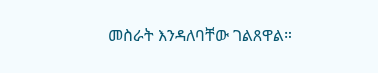መስራት እንዳለባቸው ገልጸዋል።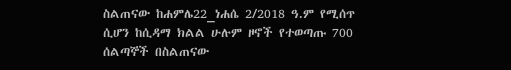ስልጠናው ከሐምሌ22_ነሐሴ 2/2018 ዓ.ም የሚሰጥ ሲሆን ከሲዳማ ክልል ሁሉም ዞኖች የተወጣጡ 700 ሰልጣኞች በስልጠናው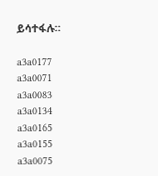ይሳተፋሉ።

a3a0177
a3a0071
a3a0083
a3a0134
a3a0165
a3a0155
a3a0075